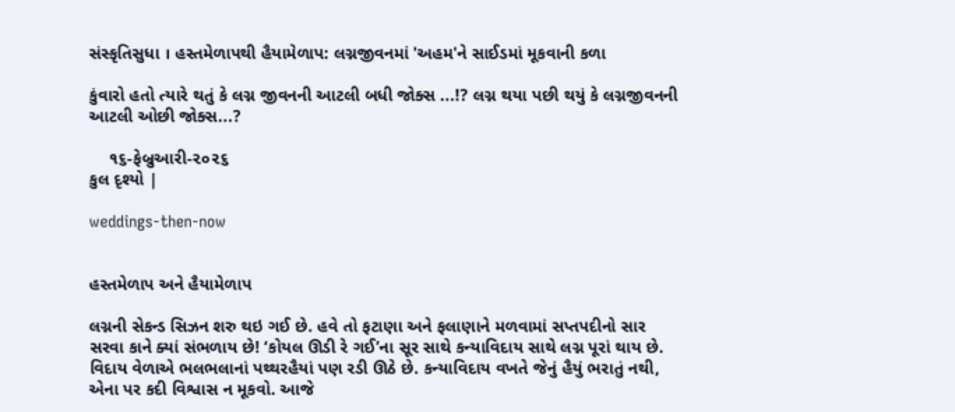સંસ્કૃતિસુધા । હસ્તમેળાપથી હૈયામેળાપ: લગ્નજીવનમાં 'અહમ'ને સાઈડમાં મૂકવાની કળા

કુંવારો હતો ત્યારે થતું કે લગ્ન જીવનની આટલી બધી જોક્સ ...!? લગ્ન થયા પછી થયું કે લગ્નજીવનની આટલી ઓછી જોક્સ...?

    ૧૬-ફેબ્રુઆરી-૨૦૨૬
કુલ દૃશ્યો |

weddings-then-now


હસ્તમેળાપ અને હૈયામેળાપ

લગ્નની સેકન્ડ સિઝન શરુ થઇ ગઈ છે. હવે તો ફટાણા અને ફલાણાને મળવામાં સપ્તપદીનો સાર સરવા કાને ક્યાં સંભળાય છે! ‘કોયલ ઊડી રે ગઈ’ના સૂર સાથે કન્યાવિદાય સાથે લગ્ન પૂરાં થાય છે. વિદાય વેળાએ ભલભલાનાં પથ્થરહૈયાં પણ રડી ઊઠે છે. કન્યાવિદાય વખતે જેનું હૈયું ભરાતું નથી, એના પર કદી વિશ્વાસ ન મૂકવો. આજે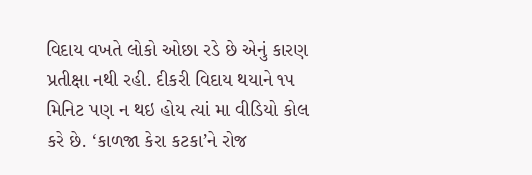વિદાય વખતે લોકો ઓછા રડે છે એનું કારણ પ્રતીક્ષા નથી રહી. દીકરી વિદાય થયાને ૧૫ મિનિટ પણ ન થઇ હોય ત્યાં મા વીડિયો કોલ કરે છે. ‘કાળજા કેરા કટકા’ને રોજ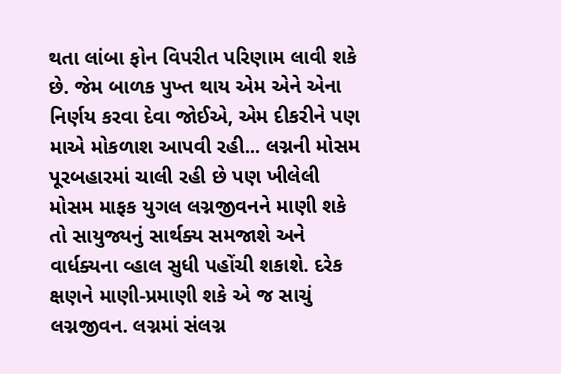થતા લાંબા ફોન વિપરીત પરિણામ લાવી શકે છે. જેમ બાળક પુખ્ત થાય એમ એને એના નિર્ણય કરવા દેવા જોઈએ, એમ દીકરીને પણ માએ મોકળાશ આપવી રહી... લગ્નની મોસમ પૂરબહારમાં ચાલી રહી છે પણ ખીલેલી મોસમ માફક યુગલ લગ્નજીવનને માણી શકે તો સાયુજ્યનું સાર્થક્ય સમજાશે અને વાર્ધક્યના વ્હાલ સુધી પહોંચી શકાશે. દરેક ક્ષણને માણી-પ્રમાણી શકે એ જ સાચું લગ્નજીવન. લગ્નમાં સંલગ્ન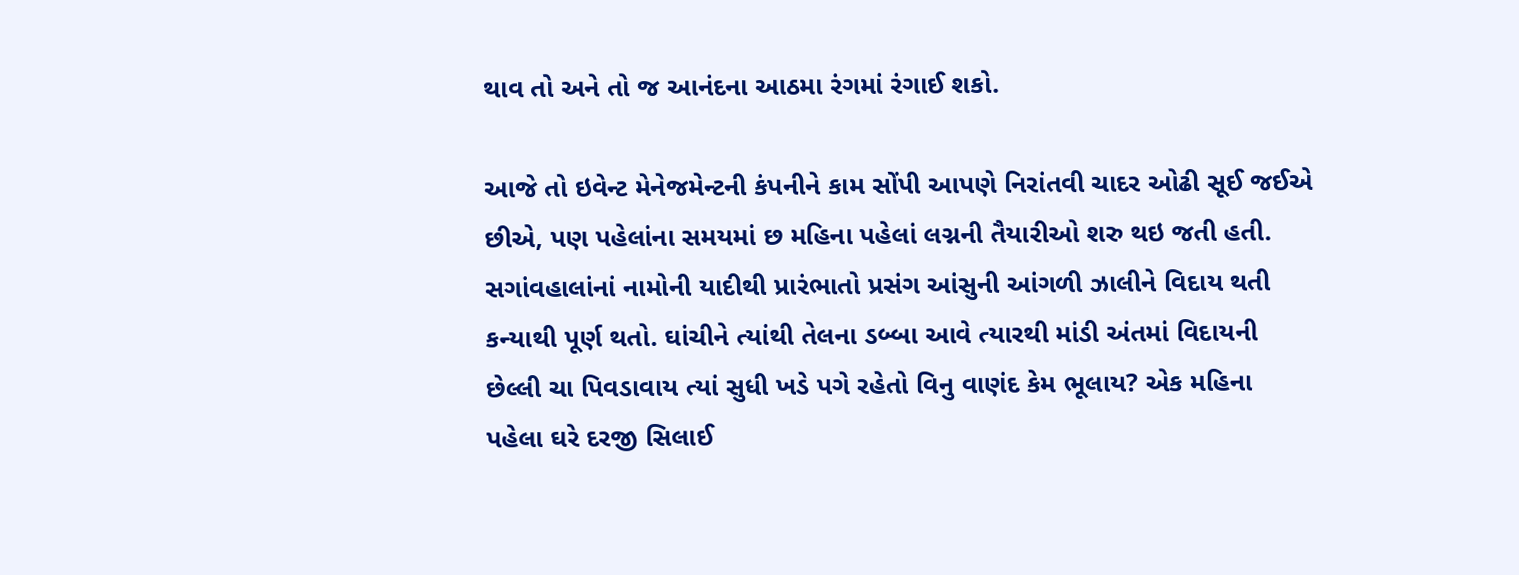થાવ તો અને તો જ આનંદના આઠમા રંગમાં રંગાઈ શકો.

આજે તો ઇવેન્ટ મેનેજમેન્ટની કંપનીને કામ સોંપી આપણે નિરાંતવી ચાદર ઓઢી સૂઈ જઈએ છીએ, પણ પહેલાંના સમયમાં છ મહિના પહેલાં લગ્નની તૈયારીઓ શરુ થઇ જતી હતી. સગાંવહાલાંનાં નામોની યાદીથી પ્રારંભાતો પ્રસંગ આંસુની આંગળી ઝાલીને વિદાય થતી કન્યાથી પૂર્ણ થતો. ઘાંચીને ત્યાંથી તેલના ડબ્બા આવે ત્યારથી માંડી અંતમાં વિદાયની છેલ્લી ચા પિવડાવાય ત્યાં સુધી ખડે પગે રહેતો વિનુ વાણંદ કેમ ભૂલાય? એક મહિના પહેલા ઘરે દરજી સિલાઈ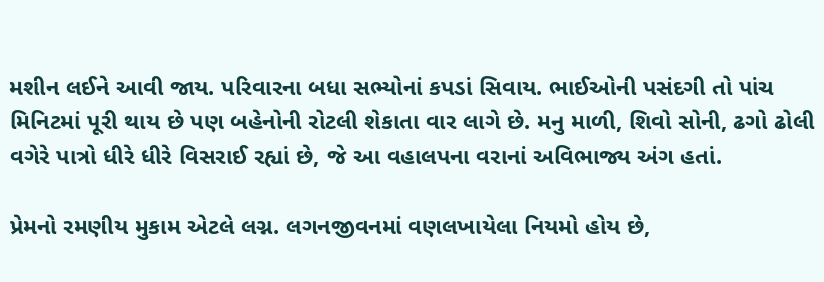મશીન લઈને આવી જાય. પરિવારના બધા સભ્યોનાં કપડાં સિવાય. ભાઈઓની પસંદગી તો પાંચ મિનિટમાં પૂરી થાય છે પણ બહેનોની રોટલી શેકાતા વાર લાગે છે. મનુ માળી, શિવો સોની, ઢગો ઢોલી વગેરે પાત્રો ધીરે ધીરે વિસરાઈ રહ્યાં છે, જે આ વહાલપના વરાનાં અવિભાજ્ય અંગ હતાં.

પ્રેમનો રમણીય મુકામ એટલે લગ્ન. લગનજીવનમાં વણલખાયેલા નિયમો હોય છે,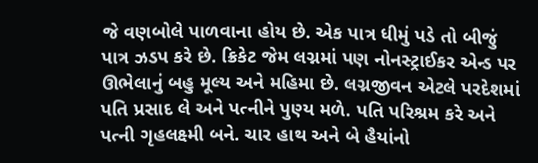જે વણબોલે પાળવાના હોય છે. એક પાત્ર ધીમું પડે તો બીજું પાત્ર ઝડપ કરે છે. ક્રિકેટ જેમ લગ્નમાં પણ નોનસ્ટ્રાઈકર એન્ડ પર ઊભેલાનું બહુ મૂલ્ય અને મહિમા છે. લગ્નજીવન એટલે પરદેશમાં પતિ પ્રસાદ લે અને પત્નીને પુણ્ય મળે. પતિ પરિશ્રમ કરે અને પત્ની ગૃહલક્ષ્મી બને. ચાર હાથ અને બે હૈયાંનો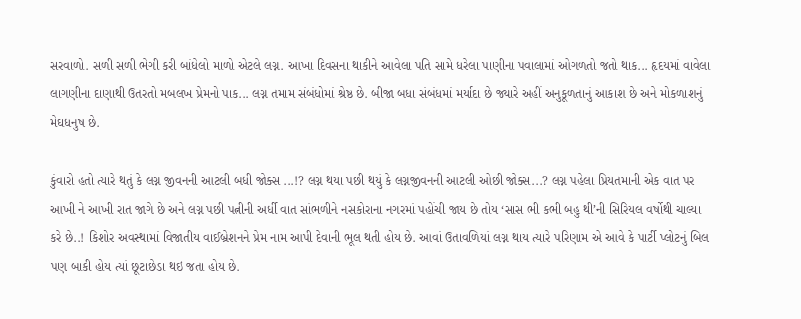સરવાળો. સળી સળી ભેગી કરી બાંધેલો માળો એટલે લગ્ન. આખા દિવસના થાકીને આવેલા પતિ સામે ધરેલા પાણીના પવાલામાં ઓગળતો જતો થાક... હૃદયમાં વાવેલા લાગણીના દાણાથી ઉતરતો મબલખ પ્રેમનો પાક... લગ્ન તમામ સંબંધોમાં શ્રેષ્ઠ છે. બીજા બધા સંબંધમાં મર્યાદા છે જ્યારે અહીં અનુકૂળતાનું આકાશ છે અને મોકળાશનું મેઘધનુષ છે.

કુંવારો હતો ત્યારે થતું કે લગ્ન જીવનની આટલી બધી જોક્સ ...!? લગ્ન થયા પછી થયું કે લગ્નજીવનની આટલી ઓછી જોક્સ...? લગ્ન પહેલા પ્રિયતમાની એક વાત પર આખી ને આખી રાત જાગે છે અને લગ્ન પછી પત્નીની અર્ધી વાત સાંભળીને નસકોરાના નગરમાં પહોંચી જાય છે તોય ‘સાસ ભી કભી બહુ થી’ની સિરિયલ વર્ષોથી ચાલ્યા કરે છે..! કિશોર અવસ્થામાં વિજાતીય વાઈબ્રેશનને પ્રેમ નામ આપી દેવાની ભૂલ થતી હોય છે. આવાં ઉતાવળિયાં લગ્ન થાય ત્યારે પરિણામ એ આવે કે પાર્ટી પ્લોટનું બિલ પણ બાકી હોય ત્યાં છૂટાછેડા થઇ જતા હોય છે.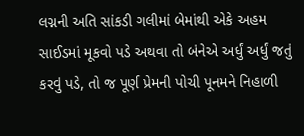લગ્નની અતિ સાંકડી ગલીમાં બેમાંથી એકે અહમ સાઈડમાં મૂકવો પડે અથવા તો બંનેએ અર્ધું અર્ધું જતું કરવું પડે, તો જ પૂર્ણ પ્રેમની પોચી પૂનમને નિહાળી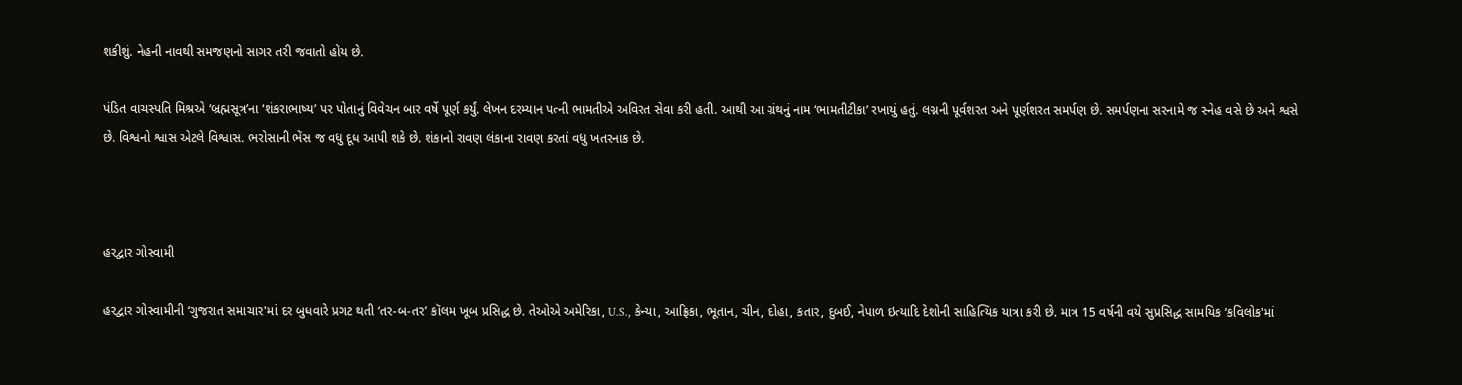શકીશું. નેહની નાવથી સમજણનો સાગર તરી જવાતો હોય છે.

પંડિત વાચસ્પતિ મિશ્રએ ‘બ્રહ્મસૂત્ર’ના ‘શંકરાભાષ્ય’ પર પોતાનું વિવેચન બાર વર્ષે પૂર્ણ કર્યું. લેખન દરમ્યાન પત્ની ભામતીએ અવિરત સેવા કરી હતી. આથી આ ગ્રંથનું નામ ‘ભામતીટીકા’ રખાયું હતું. લગ્નની પૂર્વશરત અને પૂર્ણશરત સમર્પણ છે. સમર્પણના સરનામે જ સ્નેહ વસે છે અને શ્વસે છે. વિશ્વનો શ્વાસ એટલે વિશ્વાસ. ભરોસાની ભેંસ જ વધુ દૂધ આપી શકે છે. શંકાનો રાવણ લંકાના રાવણ કરતાં વધુ ખતરનાક છે.



હરદ્વાર ગોસ્વામી

હરદ્વાર ગોસ્વામીની ‘ગુજરાત સમાચાર'માં દર બુધવારે પ્રગટ થતી ‘તર-બ-તર’ કૉલમ ખૂબ પ્રસિદ્ધ છે. તેઓએ અમેરિકા, U.S., કેન્યા, આફ્રિકા, ભૂતાન, ચીન, દોહા, કતાર, દુબઈ, નેપાળ ઇત્યાદિ દેશોની સાહિત્યિક યાત્રા કરી છે. માત્ર 15 વર્ષની વયે સુપ્રસિદ્ધ સામયિક ‘કવિલોક'માં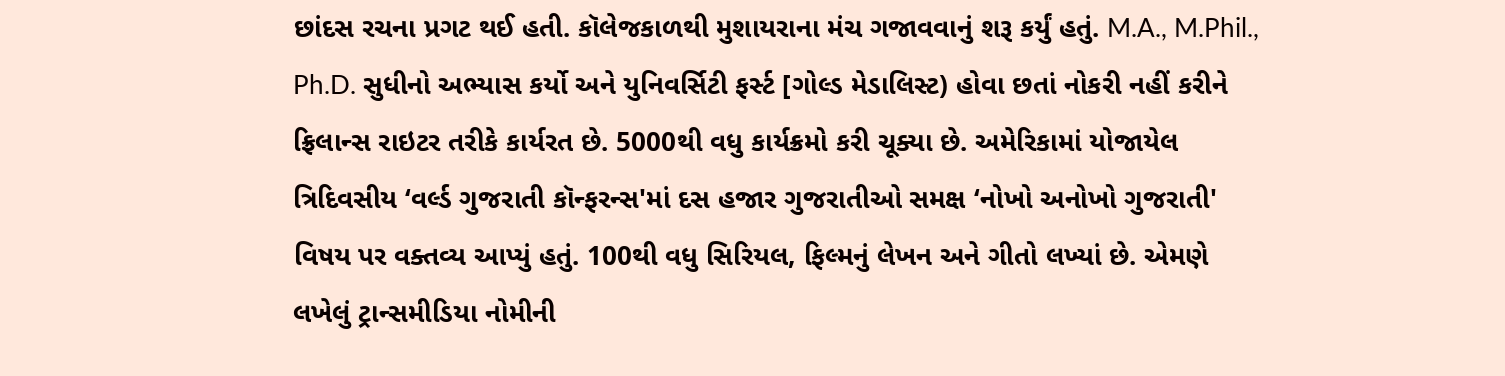છાંદસ રચના પ્રગટ થઈ હતી. કૉલેજકાળથી મુશાયરાના મંચ ગજાવવાનું શરૂ કર્યું હતું. M.A., M.Phil., Ph.D. સુધીનો અભ્યાસ કર્યો અને યુનિવર્સિટી ફર્સ્ટ [ગોલ્ડ મેડાલિસ્ટ) હોવા છતાં નોકરી નહીં કરીને ફ્રિલાન્સ રાઇટર તરીકે કાર્યરત છે. 5000થી વધુ કાર્યક્રમો કરી ચૂક્યા છે. અમેરિકામાં યોજાયેલ ત્રિદિવસીય ‘વર્લ્ડ ગુજરાતી કૉન્ફરન્સ'માં દસ હજાર ગુજરાતીઓ સમક્ષ ‘નોખો અનોખો ગુજરાતી' વિષય પર વક્તવ્ય આપ્યું હતું. 100થી વધુ સિરિયલ, ફિલ્મનું લેખન અને ગીતો લખ્યાં છે. એમણે લખેલું ટ્રાન્સમીડિયા નોમીની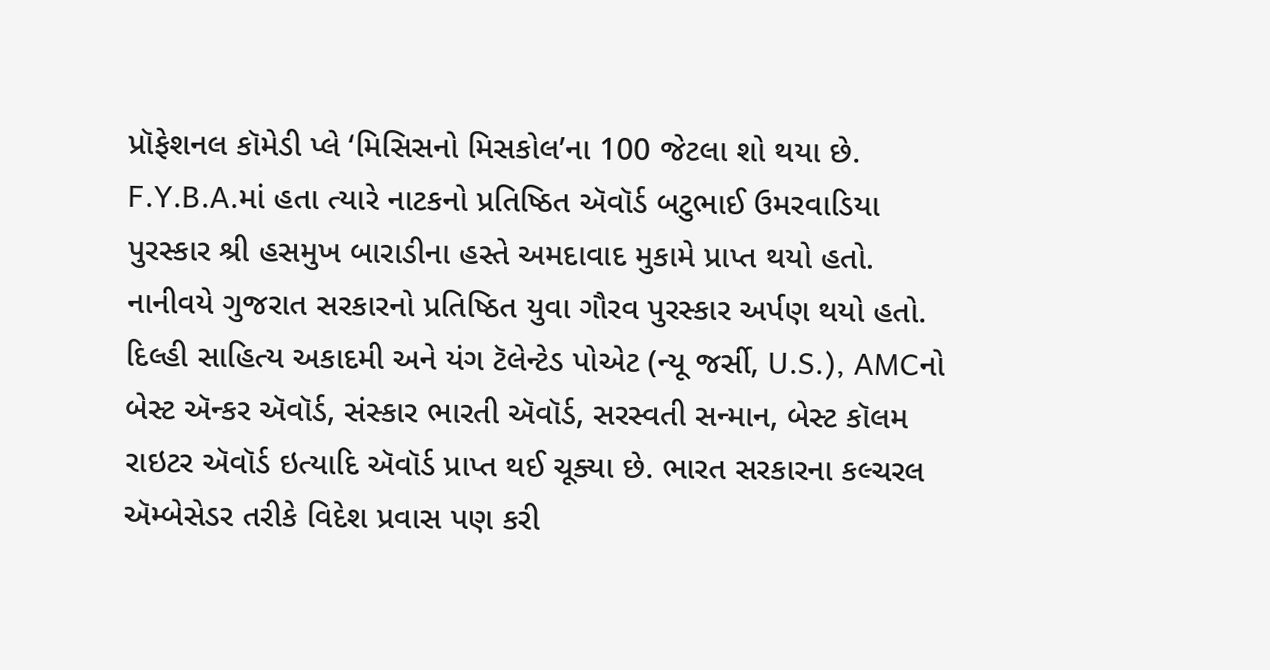પ્રૉફેશનલ કૉમેડી પ્લે ‘મિસિસનો મિસકોલ’ના 100 જેટલા શો થયા છે. F.Y.B.A.માં હતા ત્યારે નાટકનો પ્રતિષ્ઠિત ઍવૉર્ડ બટુભાઈ ઉમરવાડિયા પુરસ્કાર શ્રી હસમુખ બારાડીના હસ્તે અમદાવાદ મુકામે પ્રાપ્ત થયો હતો. નાનીવયે ગુજરાત સરકારનો પ્રતિષ્ઠિત યુવા ગૌરવ પુરસ્કાર અર્પણ થયો હતો. દિલ્હી સાહિત્ય અકાદમી અને યંગ ટૅલેન્ટેડ પોએટ (ન્યૂ જર્સી, U.S.), AMCનો બેસ્ટ ઍન્કર ઍવૉર્ડ, સંસ્કાર ભારતી ઍવૉર્ડ, સરસ્વતી સન્માન, બેસ્ટ કૉલમ રાઇટર ઍવૉર્ડ ઇત્યાદિ ઍવૉર્ડ પ્રાપ્ત થઈ ચૂક્યા છે. ભારત સરકારના કલ્ચરલ ઍમ્બેસેડર તરીકે વિદેશ પ્રવાસ પણ કરી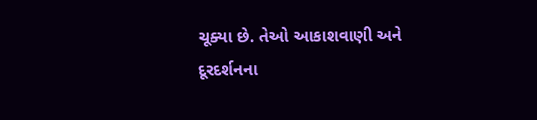ચૂક્યા છે. તેઓ આકાશવાણી અને દૂરદર્શનના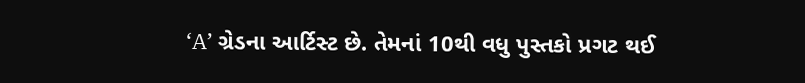‘A’ ગ્રેડના આર્ટિસ્ટ છે. તેમનાં 10થી વધુ પુસ્તકો પ્રગટ થઈ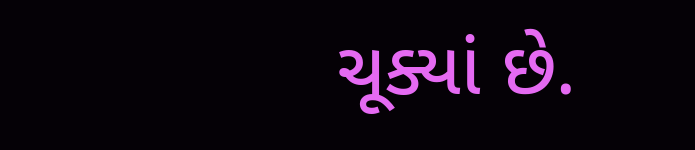ચૂક્યાં છે.